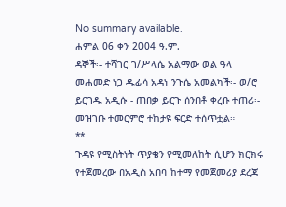No summary available.
ሐምል 06 ቀን 2004 ዓ.ም.
ዳኞች፡- ተሻገር ገ/ሥላሴ አልማው ወል ዓላ መሐመድ ነጋ ዱፊሳ አዳነ ንጉሴ አመልካች፡- ወ/ሮ ይርገዱ አዲሱ - ጠበቃ ይርጉ ሰንበቶ ቀረቡ ተጠሪ፡-
መዝገቡ ተመርምሮ ተከታዩ ፍርድ ተሰጥቷል።
**
ጉዳዩ የሚስትነት ጥያቄን የሚመለከት ሲሆን ክርክሩ የተጀመረው በአዲስ አበባ ከተማ የመጀመሪያ ደረጃ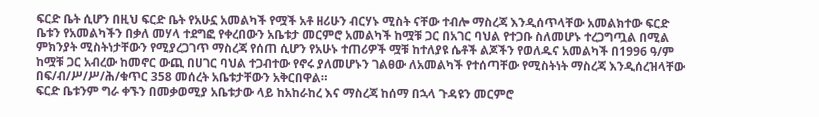ፍርድ ቤት ሲሆን በዚህ ፍርድ ቤት የአሁኗ አመልካች የሟች አቶ ዘሪሁን ብርሃኑ ሚስት ናቸው ተብሎ ማስረጃ እንዲሰጥላቸው አመልክተው ፍርድ ቤቱን የአመልካችን በቃለ መሃላ ተደግፎ የቀረበውን አቤቱታ መርምሮ አመልካች ከሟቹ ጋር በአገር ባህል የተጋቡ ስለመሆኑ ተረጋግጧል በሚል ምክንያት ሚስትነታቸውን የሚያረጋገጥ ማስረጃ የሰጠ ሲሆን የአሁኑ ተጠሪዎች ሟቹ ከተለያዩ ሴቶች ልጆችን የወለዱና አመልካች በ1996 ዓ/ም ከሟቹ ጋር አብረው ከመኖር ውጪ በሀገር ባህል ተጋብተው የኖሩ ያለመሆኑን ገልፀው ለአመልካች የተሰጣቸው የሚስትነት ማስረጃ እንዲሰረዝላቸው በፍ/ብ/ሥ/ሥ/ሕ/ቁጥር 358 መሰረት አቤቱታቸውን አቅርበዋል።
ፍርድ ቤቱንም ግራ ቀኙን በመቃወሚያ አቤቱታው ላይ ከአከራከረ እና ማስረጃ ከሰማ በኋላ ጉዳዩን መርምሮ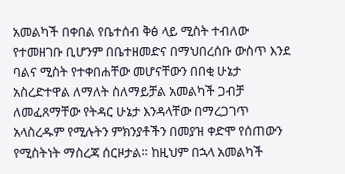አመልካች በቀበል የቤተሰብ ቅፅ ላይ ሚስት ተብለው የተመዘገቡ ቢሆንም በቤተዘመድና በማህበረሰቡ ውስጥ እንደ ባልና ሚስት የተቀበሐቸው መሆናቸውን በበቂ ሁኔታ አስረድተዋል ለማለት ስለማይቻል አመልካች ጋብቻ ለመፈጸማቸው የትዳር ሁኔታ እንዳላቸው በማረጋገጥ አላስረዱም የሚሉትን ምክንያቶችን በመያዝ ቀድሞ የሰጠውን የሚስትነት ማስረጃ ሰርዞታል። ከዚህም በኋላ አመልካች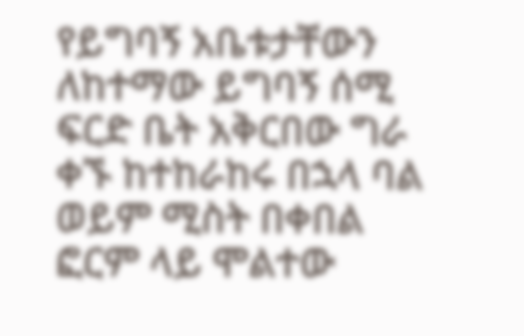የይግባኝ አቤቱታቸውን ለከተማው ይግባኝ ሰሚ ፍርድ ቤት አቅርበው ግራ ቀኙ ከተከራከሩ በኋላ ባል ወይም ሚስት በቀበል ፎርም ላይ ሞልተው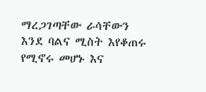ማረጋገጣቸው ራሳቸውን እንደ ባልና ሚስት እየቆጠሩ የሚኖሩ መሆኑ እና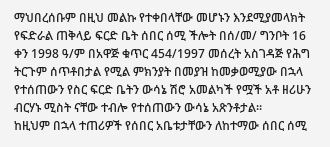ማህበረሰቡም በዚህ መልኩ የተቀበላቸው መሆኑን እንደሚያመላክት የፍድራል ጠቅላይ ፍርድ ቤት ሰበር ሰሚ ችሎት በሰ/መ/ ግንቦት 16 ቀን 1998 ዓ/ም በአዋጅ ቁጥር 454/1997 መሰረት አስገዳጅ የሕግ ትርጉም ሰጥቶበታል የሚል ምክንያት በመያዝ ከመቃወሚያው በኋላ የተሰጠውን የስር ፍርድ ቤትን ውሳኔ ሽሮ አመልካች የሟች አቶ ዘሪሁን ብርሃኑ ሚስት ናቸው ተብሎ የተሰጠውን ውሳኔ አጽንቶታል።
ከዚህም በኋላ ተጠሪዎች የሰበር አቤቱታቸውን ለከተማው ሰበር ሰሚ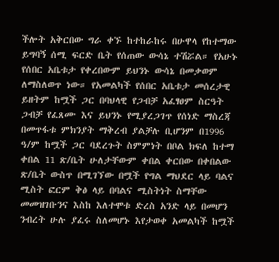ችሎት አቅርበው ግራ ቀኙ ከተከራከሩ በሁዋላ የከተማው ይግባኝ ሰሚ ፍርድ ቤት የሰጠው ውሳኔ ተሽሯል። የአሁኑ የሰበር አቤቱታ የቀረበውም ይህንኑ ውሳኔ በመቃወም ለማስለወጥ ነው። የአመልካች የሰበር አቤቱታ መሰረታዊ ይዘትም ከሟች ጋር በባህላዊ የጋብቻ አፈፃፀም ስርዓት ጋብቻ የፈጸሙ እና ይህንኑ የሚያረጋገጥ የሰነድ ማስረጃ በመጥፋቱ ምክንያት ማቅረብ ያልቻሉ ቢሆንም በ1996 ዓ/ም ከሟች ጋር ባደረጉት ስምምነት በቦል ክፍለ ከተማ ቀበል 11 ጽ/ቤት ሁለታቸውም ቀበል ቀርበው በቀበልው ጽ/ቤት ውስጥ በሚገኘው በሟች የግል ማህደር ላይ ባልና ሚስት ፎርም ቅፅ ላይ በባልና ሚስትነት ስማቸው መመዝገቡንና እስከ እለተሞቱ ድረስ አንድ ላይ በመሆን ንብረት ሁሉ ያፈሩ ስለመሆኑ እየታወቀ አመልካች ከሟች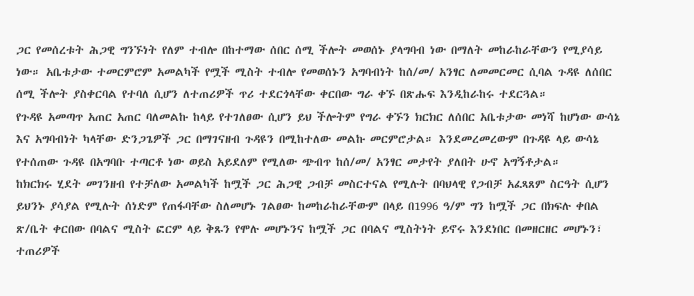ጋር የመሰረቱት ሕጋዊ ግንኙነት የለም ተብሎ በከተማው ሰበር ሰሚ ችሎት መወሰኑ ያላግባብ ነው በማለት መከራከራቸውን የሚያሳይ ነው። አቤቱታው ተመርምሮም አመልካች የሟች ሚስት ተብሎ የመወሰኑን አግባብነት ከሰ/መ/ አንፃር ለመመርመር ሲባል ጉዳዩ ለሰበር ሰሚ ችሎት ያስቀርባል የተባለ ሲሆን ለተጠሪዎች ጥሪ ተደርጎላቸው ቀርበው ግራ ቀኙ በጽሑፍ እንዲከራከሩ ተደርጓል።
የጉዳዩ አመጣጥ አጠር አጠር ባለመልኩ ከላይ የተገለፀው ሲሆን ይህ ችሎትም የግራ ቀኙን ክርክር ለሰበር አቤቱታው መነሻ ከሆነው ውሳኔ እና አግባብነት ካላቸው ድንጋጌዎች ጋር በማገናዘብ ጉዳዩን በሚከተለው መልኩ መርምሮታል። እንደመረመረውም በጉዳዩ ላይ ውሳኔ የተሰጠው ጉዳዩ በአግባቡ ተጣርቶ ነው ወይስ አይደለም የሚለው ጭብጥ ከሰ/መ/ አንፃር መታየት ያለበት ሁኖ አግኝቶታል።
ከክርክሩ ሂደት መገንዘብ የተቻለው አመልካች ከሟች ጋር ሕጋዊ ጋብቻ መስርተናል የሚሉት በባህላዊ የጋብቻ አፈጻጸም ስርዓት ሲሆን ይህንኑ ያሳያል የሚሉት ሰነድም የጠፋባቸው ስለመሆኑ ገልፀው ከመከራከራቸውም በላይ በ1996 ዓ/ም ግን ከሟች ጋር በክፍሉ ቀበል ጽ/ቤት ቀርበው በባልና ሚስት ፎርም ላይ ቅጹን የሞሉ መሆኑንና ከሟች ጋር በባልና ሚስትነት ይኖሩ እንደነበር በመዘርዘር መሆኑን፣ ተጠሪዎች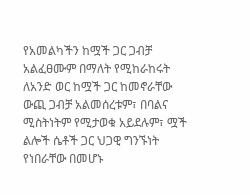የአመልካችን ከሟች ጋር ጋብቻ አልፈፀሙም በማለት የሚከራከሩት ለአንድ ወር ከሟች ጋር ከመኖራቸው ውጪ ጋብቻ አልመሰረቱም፣ በባልና ሚስትነትም የሚታወቁ አይደሉም፣ ሟች ልሎች ሴቶች ጋር ህጋዊ ግንኙነት የነበራቸው በመሆኑ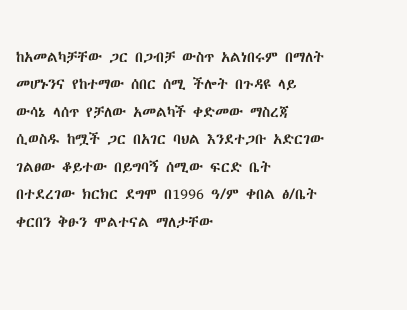ከአመልካቻቸው ጋር በጋብቻ ውስጥ አልነበሩም በማለት መሆኑንና የከተማው ሰበር ሰሚ ችሎት በጉዳዩ ላይ ውሳኔ ላሰጥ የቻለው አመልካች ቀድመው ማስረጃ ሲወስዱ ከሟች ጋር በአገር ባህል እንደተጋቡ አድርገው ገልፀው ቆይተው በይግባኝ ሰሚው ፍርድ ቤት በተደረገው ክርክር ደግሞ በ1996 ዓ/ም ቀበል ፅ/ቤት ቀርበን ቅፁን ሞልተናል ማለታቸው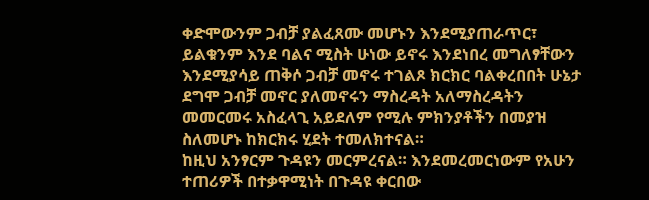ቀድሞውንም ጋብቻ ያልፈጸሙ መሆኑን እንደሚያጠራጥር፣ ይልቁንም እንደ ባልና ሚስት ሁነው ይኖሩ እንደነበረ መግለፃቸውን እንደሚያሳይ ጠቅሶ ጋብቻ መኖሩ ተገልጾ ክርክር ባልቀረበበት ሁኔታ ደግሞ ጋብቻ መኖር ያለመኖሩን ማስረዳት አለማስረዳትን መመርመሩ አስፈላጊ አይደለም የሚሉ ምክንያቶችን በመያዝ ስለመሆኑ ከክርክሩ ሂደት ተመለክተናል።
ከዚህ አንፃርም ጉዳዩን መርምረናል። እንደመረመርነውም የአሁን ተጠሪዎች በተቃዋሚነት በጉዳዩ ቀርበው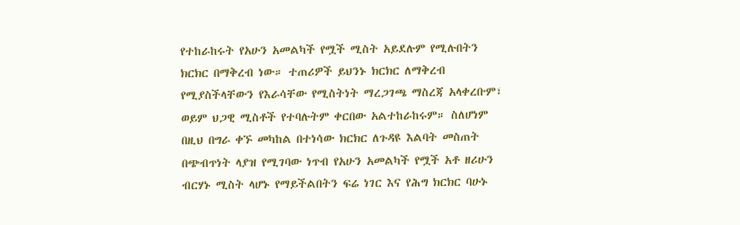የተከራከሩት የአሁን አመልካች የሟች ሚስት አይደሉም የሚሉበትን ክርክር በማቅረብ ነው። ተጠሪዎች ይህንኑ ክርክር ለማቅረብ የሚያስችላቸውን የእራሳቸው የሚስትነት ማረጋገጫ ማስረጃ አላቀረቡም፣ ወይም ህጋዊ ሚስቶች የተባሉትም ቀርበው አልተከራከሩም። ስለሆነም በዚህ በግራ ቀኙ መካከል በተነሳው ክርክር ለጉዳዩ እልባት መስጠት በጭብጥነት ላያዝ የሚገባው ነጥብ የአሁን አመልካች የሟች አቶ ዘሪሁን ብርሃኑ ሚስት ላሆኑ የማይችልበትን ፍሬ ነገር እና የሕግ ክርክር ባሁኑ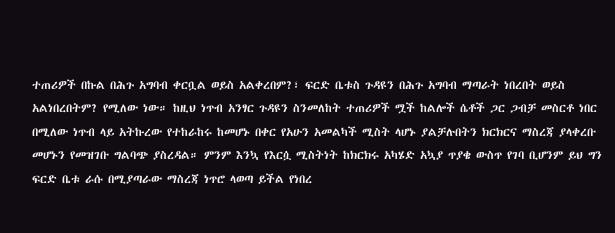ተጠሪዎች በኩል በሕጉ አግባብ ቀርቧል ወይስ አልቀረበም?፣ ፍርድ ቤቱስ ጉዳዩን በሕጉ አግባብ ማጣራት ነበረበት ወይስ አልነበረበትም? የሚለው ነው። ከዚህ ነጥብ አንፃር ጉዳዩን ስንመለከት ተጠሪዎች ሟች ከልሎች ሴቶች ጋር ጋብቻ መስርቶ ነበር በሚለው ነጥብ ላይ አትኩረው የተከራከሩ ከመሆኑ በቀር የአሁን አመልካች ሚስት ላሆኑ ያልቻሉበትን ክርክርና ማስረጃ ያላቀረቡ መሆኑን የመዝገቡ ግልባጭ ያስረዳል። ምንም እንኳ የእርሷ ሚስትነት ከክርክሩ አካሄድ አኳያ ጥያቄ ውስጥ የገባ ቢሆንም ይህ ግን ፍርድ ቤቱ ራሱ በሚያጣራው ማስረጃ ነጥሮ ላወጣ ይችል የነበረ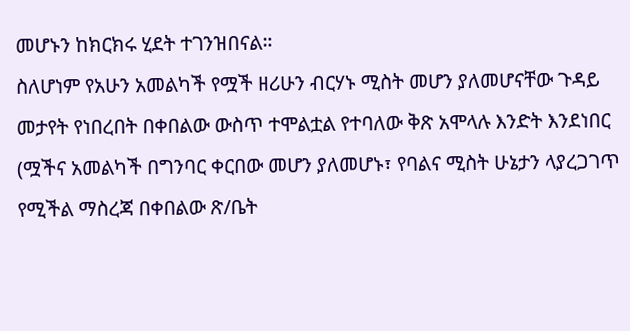መሆኑን ከክርክሩ ሂደት ተገንዝበናል።
ስለሆነም የአሁን አመልካች የሟች ዘሪሁን ብርሃኑ ሚስት መሆን ያለመሆናቸው ጉዳይ መታየት የነበረበት በቀበልው ውስጥ ተሞልቷል የተባለው ቅጽ አሞላሉ እንድት እንደነበር (ሟችና አመልካች በግንባር ቀርበው መሆን ያለመሆኑ፣ የባልና ሚስት ሁኔታን ላያረጋገጥ የሚችል ማስረጃ በቀበልው ጽ/ቤት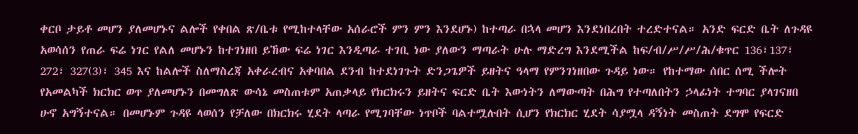ቀርቦ ታይቶ መሆን ያለመሆኑና ልሎች የቀበል ጽ/ቤቱ የሚከተላቸው አሰራሮች ምን ምን እንደሆኑ) ከተጣራ በኋላ መሆን እንደነበረበት ተረድተናል። አንድ ፍርድ ቤት ለጉዳዩ አወሳሰን የጠራ ፍሬ ነገር የልለ መሆኑን ከተገነዘበ ይኸው ፍሬ ነገር እንዲጣራ ተገቢ ነው ያለውን ማጣራት ሁሉ ማድረግ እንደሚችል ከፍ/ብ/ሥ/ሥ/ሕ/ቁጥር 136፣137፣ 272፣ 327(3)፣ 345 እና ከልሎች ስለማስረጃ አቀራረብና አቀባበል ደንብ ከተደነገጉት ድንጋጌዎች ይዘትና ዓላማ የምንገነዘበው ጉዳይ ነው። የከተማው ሰበር ሰሚ ችሎት የአመልካች ክርክር ወጥ ያለመሆኑን በመግለጽ ውሳኔ መስጠቱም አጠቃላይ የክርክሩን ይዘትና ፍርድ ቤት እውነትን ለማውጣት በሕግ የተጣለበትን ኃላፊነት ተግባር ያላገናዘበ ሁኖ አግኝተናል። በመሆኑም ጉዳዩ ላወሰን የቻለው በክርክሩ ሂደት ላጣራ የሚገባቸው ነጥቦች ባልተሟሉበት ሲሆን የክርክር ሂደት ሳያሟላ ዳኝነት መስጠት ደግሞ የፍርድ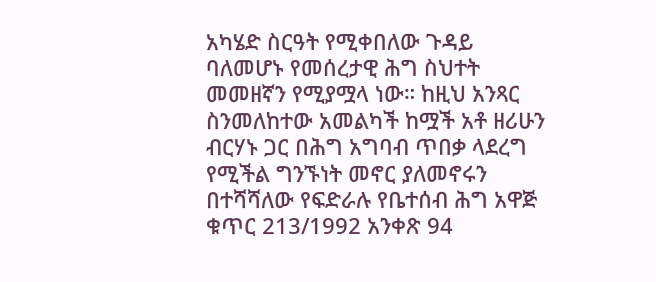አካሄድ ስርዓት የሚቀበለው ጉዳይ ባለመሆኑ የመሰረታዊ ሕግ ስህተት መመዘኛን የሚያሟላ ነው። ከዚህ አንጻር ስንመለከተው አመልካች ከሟች አቶ ዘሪሁን ብርሃኑ ጋር በሕግ አግባብ ጥበቃ ላደረግ የሚችል ግንኙነት መኖር ያለመኖሩን በተሻሻለው የፍድራሉ የቤተሰብ ሕግ አዋጅ ቁጥር 213/1992 አንቀጽ 94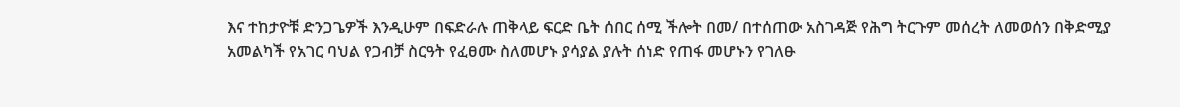እና ተከታዮቹ ድንጋጌዎች እንዲሁም በፍድራሉ ጠቅላይ ፍርድ ቤት ሰበር ሰሚ ችሎት በመ/ በተሰጠው አስገዳጅ የሕግ ትርጉም መሰረት ለመወሰን በቅድሚያ አመልካች የአገር ባህል የጋብቻ ስርዓት የፈፀሙ ስለመሆኑ ያሳያል ያሉት ሰነድ የጠፋ መሆኑን የገለፁ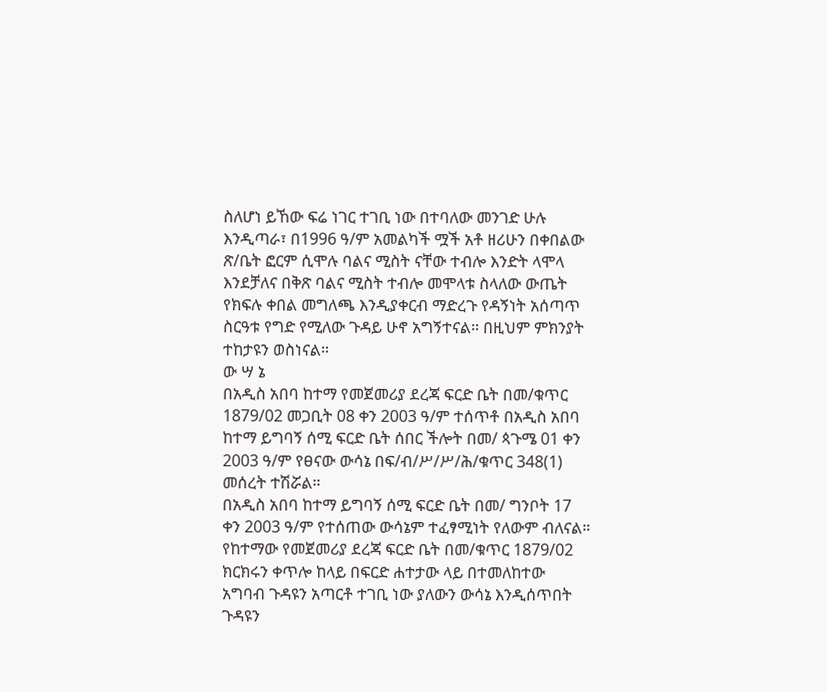ስለሆነ ይኸው ፍሬ ነገር ተገቢ ነው በተባለው መንገድ ሁሉ እንዲጣራ፣ በ1996 ዓ/ም አመልካች ሟች አቶ ዘሪሁን በቀበልው ጽ/ቤት ፎርም ሲሞሉ ባልና ሚስት ናቸው ተብሎ እንድት ላሞላ እንደቻለና በቅጽ ባልና ሚስት ተብሎ መሞላቱ ስላለው ውጤት የክፍሉ ቀበል መግለጫ እንዲያቀርብ ማድረጉ የዳኝነት አሰጣጥ ስርዓቱ የግድ የሚለው ጉዳይ ሁኖ አግኝተናል። በዚህም ምክንያት ተከታዩን ወስነናል።
ው ሣ ኔ
በአዲስ አበባ ከተማ የመጀመሪያ ደረጃ ፍርድ ቤት በመ/ቁጥር 1879/02 መጋቢት 08 ቀን 2003 ዓ/ም ተሰጥቶ በአዲስ አበባ ከተማ ይግባኝ ሰሚ ፍርድ ቤት ሰበር ችሎት በመ/ ጳጉሜ 01 ቀን 2003 ዓ/ም የፀናው ውሳኔ በፍ/ብ/ሥ/ሥ/ሕ/ቁጥር 348(1) መሰረት ተሽሯል።
በአዲስ አበባ ከተማ ይግባኝ ሰሚ ፍርድ ቤት በመ/ ግንቦት 17 ቀን 2003 ዓ/ም የተሰጠው ውሳኔም ተፈፃሚነት የለውም ብለናል።
የከተማው የመጀመሪያ ደረጃ ፍርድ ቤት በመ/ቁጥር 1879/02 ክርክሩን ቀጥሎ ከላይ በፍርድ ሐተታው ላይ በተመለከተው አግባብ ጉዳዩን አጣርቶ ተገቢ ነው ያለውን ውሳኔ እንዲሰጥበት ጉዳዩን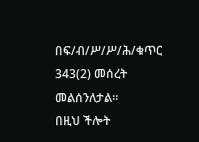በፍ/ብ/ሥ/ሥ/ሕ/ቁጥር 343(2) መሰረት መልሰንለታል።
በዚህ ችሎት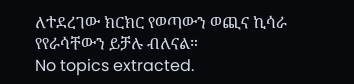ለተደረገው ክርክር የወጣውን ወጪና ኪሳራ የየራሳቸውን ይቻሉ ብለናል።
No topics extracted.